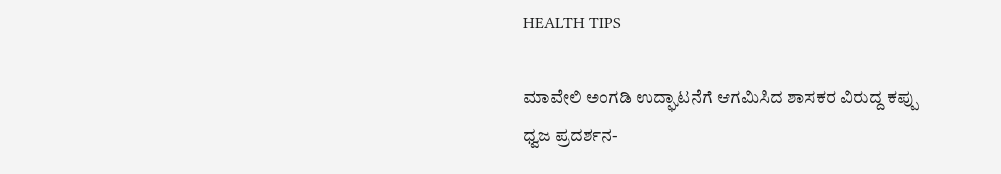HEALTH TIPS

ಮಾವೇಲಿ ಅಂಗಡಿ ಉದ್ಘಾಟನೆಗೆ ಆಗಮಿಸಿದ ಶಾಸಕರ ವಿರುದ್ದ ಕಪ್ಪು ಧ್ವಜ ಪ್ರದರ್ಶನ-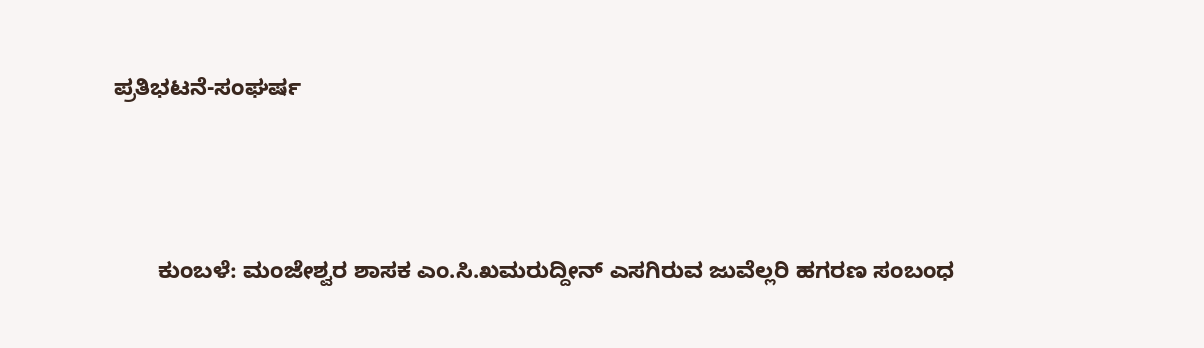ಪ್ರತಿಭಟನೆ-ಸಂಘರ್ಷ



       ಕುಂಬಳೆ: ಮಂಜೇಶ್ವರ ಶಾಸಕ ಎಂ.ಸಿ.ಖಮರುದ್ದೀನ್ ಎಸಗಿರುವ ಜುವೆಲ್ಲರಿ ಹಗರಣ ಸಂಬಂಧ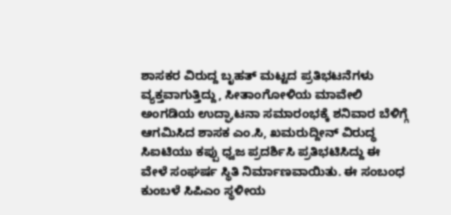ಶಾಸಕರ ವಿರುದ್ದ ಬೃಹತ್ ಮಟ್ಟದ ಪ್ರತಿಭಟನೆಗಳು ವ್ಯಕ್ತವಾಗುತ್ತಿದ್ದು, ಸೀತಾಂಗೋಳಿಯ ಮಾವೇಲಿ ಅಂಗಡಿಯ ಉದ್ಘಾಟನಾ ಸಮಾರಂಭಕ್ಕೆ ಶನಿವಾರ ಬೆಳಿಗ್ಗೆ ಆಗಮಿಸಿದ ಶಾಸಕ ಎಂ.ಸಿ, ಖಮರುದ್ದೀನ್ ವಿರುದ್ಧ ಸಿಐಟಿಯು ಕಪ್ಪು ಧ್ವಜ ಪ್ರದರ್ಶಿಸಿ ಪ್ರತಿಭಟಿಸಿದ್ದು ಈ ವೇಳೆ ಸಂಘರ್ಷ ಸ್ಥಿತಿ ನಿರ್ಮಾಣವಾಯಿತು. ಈ ಸಂಬಂಧ ಕುಂಬಳೆ ಸಿಪಿಎಂ ಸ್ಥಳೀಯ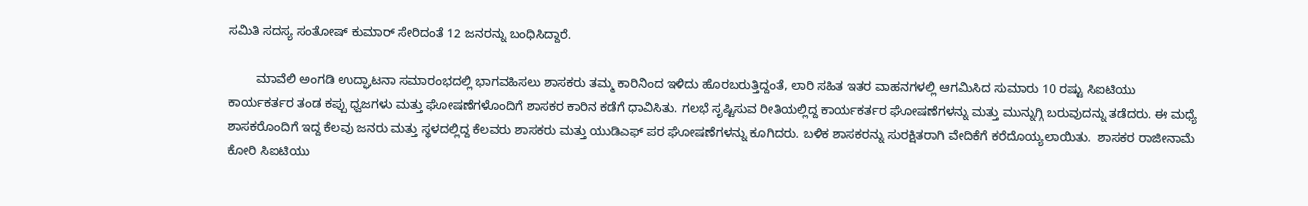ಸಮಿತಿ ಸದಸ್ಯ ಸಂತೋಷ್ ಕುಮಾರ್ ಸೇರಿದಂತೆ 12 ಜನರನ್ನು ಬಂಧಿಸಿದ್ದಾರೆ.

        ಮಾವೆಲಿ ಅಂಗಡಿ ಉದ್ಘಾಟನಾ ಸಮಾರಂಭದಲ್ಲಿ ಭಾಗವಹಿಸಲು ಶಾಸಕರು ತಮ್ಮ ಕಾರಿನಿಂದ ಇಳಿದು ಹೊರಬರುತ್ತಿದ್ದಂತೆ, ಲಾರಿ ಸಹಿತ ಇತರ ವಾಹನಗಳಲ್ಲಿ ಆಗಮಿಸಿದ ಸುಮಾರು 10 ರಷ್ಟು ಸಿಐಟಿಯು ಕಾರ್ಯಕರ್ತರ ತಂಡ ಕಪ್ಪು ಧ್ವಜಗಳು ಮತ್ತು ಘೋಷಣೆಗಳೊಂದಿಗೆ ಶಾಸಕರ ಕಾರಿನ ಕಡೆಗೆ ಧಾವಿಸಿತು. ಗಲಭೆ ಸೃಷ್ಟಿಸುವ ರೀತಿಯಲ್ಲಿದ್ದ ಕಾರ್ಯಕರ್ತರ ಘೋಷಣೆಗಳನ್ನು ಮತ್ತು ಮುನ್ನುಗ್ಗಿ ಬರುವುದನ್ನು ತಡೆದರು. ಈ ಮಧ್ಯೆ ಶಾಸಕರೊಂದಿಗೆ ಇದ್ದ ಕೆಲವು ಜನರು ಮತ್ತು ಸ್ಥಳದಲ್ಲಿದ್ದ ಕೆಲವರು ಶಾಸಕರು ಮತ್ತು ಯುಡಿಎಫ್ ಪರ ಘೋಷಣೆಗಳನ್ನು ಕೂಗಿದರು. ಬಳಿಕ ಶಾಸಕರನ್ನು ಸುರಕ್ಷಿತರಾಗಿ ವೇದಿಕೆಗೆ ಕರೆದೊಯ್ಯಲಾಯಿತು.  ಶಾಸಕರ ರಾಜೀನಾಮೆ ಕೋರಿ ಸಿಐಟಿಯು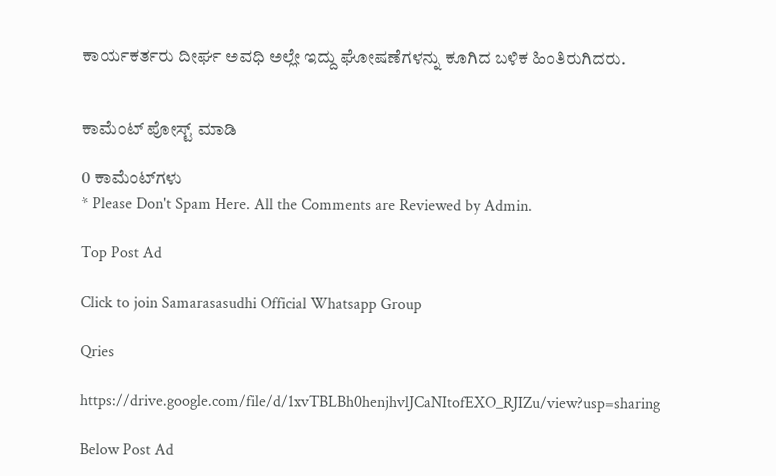ಕಾರ್ಯಕರ್ತರು ದೀರ್ಘ ಅವಧಿ ಅಲ್ಲೇ ಇದ್ದು ಘೋಷಣೆಗಳನ್ನು ಕೂಗಿದ ಬಳಿಕ ಹಿಂತಿರುಗಿದರು.


ಕಾಮೆಂಟ್‌‌ ಪೋಸ್ಟ್‌ ಮಾಡಿ

0 ಕಾಮೆಂಟ್‌ಗಳು
* Please Don't Spam Here. All the Comments are Reviewed by Admin.

Top Post Ad

Click to join Samarasasudhi Official Whatsapp Group

Qries

https://drive.google.com/file/d/1xvTBLBh0henjhvlJCaNItofEXO_RJIZu/view?usp=sharing

Below Post Ad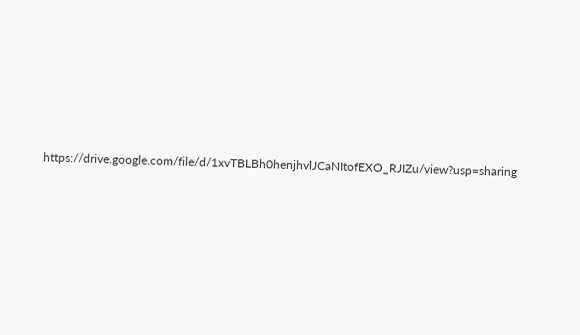https://drive.google.com/file/d/1xvTBLBh0henjhvlJCaNItofEXO_RJIZu/view?usp=sharing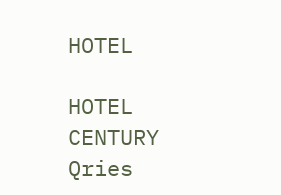HOTEL

HOTEL
CENTURY
Qries